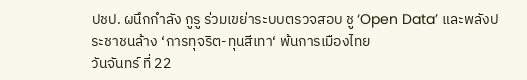ปชป. ผนึกกำลัง กูรู ร่วมเขย่าระบบตรวจสอบ ชู ‘Open Data’ และพลังประชาชนล้าง ‘การทุจริต-ทุนสีเทา‘ พ้นการเมืองไทย
วันจันทร์ ที่ 22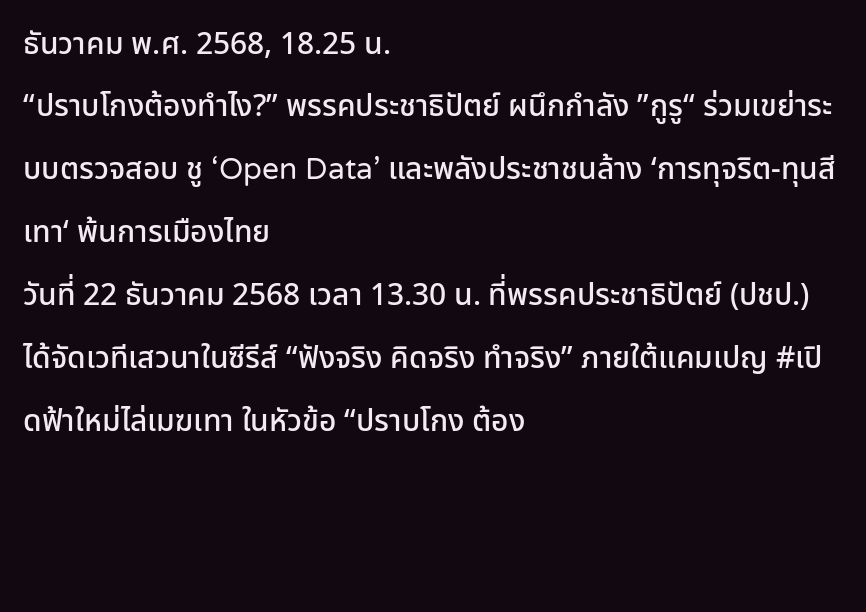ธันวาคม พ.ศ. 2568, 18.25 น.
“ปราบโกงต้องทำไง?” พรรคประชาธิปัตย์ ผนึกกำลัง ”กูรู“ ร่วมเขย่าระบบตรวจสอบ ชู ‘Open Data’ และพลังประชาชนล้าง ‘การทุจริต-ทุนสีเทา‘ พ้นการเมืองไทย
วันที่ 22 ธันวาคม 2568 เวลา 13.30 น. ที่พรรคประชาธิปัตย์ (ปชป.) ได้จัดเวทีเสวนาในซีรีส์ “ฟังจริง คิดจริง ทำจริง” ภายใต้แคมเปญ #เปิดฟ้าใหม่ไล่เมฆเทา ในหัวข้อ “ปราบโกง ต้อง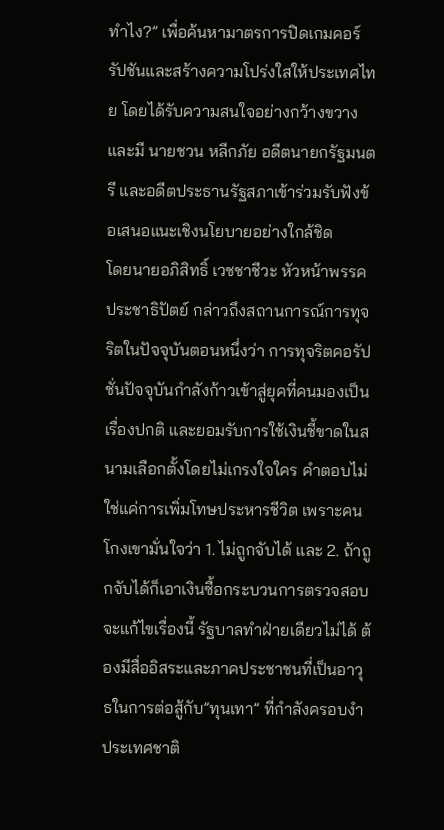ทำไง?” เพื่อค้นหามาตรการปิดเกมคอร์รัปชันและสร้างความโปร่งใสให้ประเทศไทย โดยได้รับความสนใจอย่างกว้างขวาง และมี นายชวน หลีกภัย อดีตนายกรัฐมนตรี และอดีตประธานรัฐสภาเข้าร่วมรับฟังข้อเสนอแนะเชิงนโยบายอย่างใกล้ชิด
โดยนายอภิสิทธิ์ เวชชาชีวะ หัวหน้าพรรคประชาธิปัตย์ กล่าวถึงสถานการณ์การทุจริตในปัจจุบันตอนหนึ่งว่า การทุจริตคอรัปชั่นปัจจุบันกำลังก้าวเข้าสู่ยุคที่คนมองเป็นเรื่องปกติ และยอมรับการใช้เงินชี้ขาดในสนามเลือกตั้งโดยไม่เกรงใจใคร คำตอบไม่ใช่แค่การเพิ่มโทษประหารชีวิต เพราะคนโกงเขามั่นใจว่า 1. ไม่ถูกจับได้ และ 2. ถ้าถูกจับได้ก็เอาเงินซื้อกระบวนการตรวจสอบ จะแก้ไขเรื่องนี้ รัฐบาลทำฝ่ายเดียวไม่ได้ ต้องมีสื่ออิสระและภาคประชาชนที่เป็นอาวุธในการต่อสู้กับ”ทุนเทา” ที่กำลังครอบงำประเทศชาติ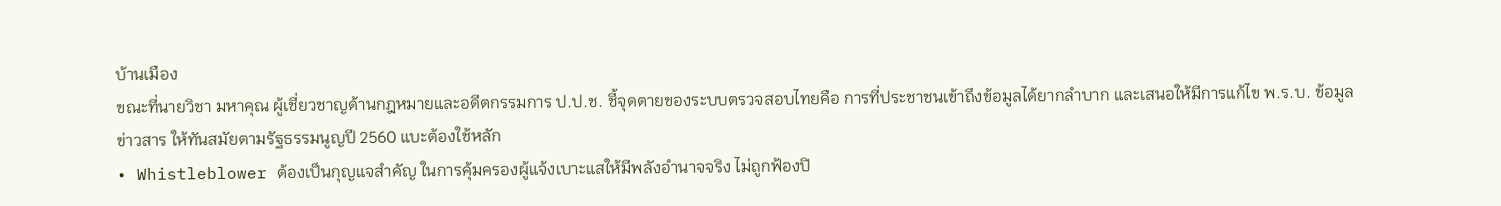บ้านเมือง
ขณะที่นายวิชา มหาคุณ ผู้เชี่ยวชาญด้านกฎหมายและอดีตกรรมการ ป.ป.ช. ชี้จุดตายของระบบตรวจสอบไทยคือ การที่ประชาชนเข้าถึงข้อมูลได้ยากลำบาก และเสนอให้มีการแก้ไข พ.ร.บ. ข้อมูลข่าวสาร ให้ทันสมัยตามรัฐธรรมนูญปี 2560 แบะต้องใช้หลัก
• Whistleblower ต้องเป็นกุญแจสำคัญ ในการคุ้มครองผู้แจ้งเบาะแสให้มีพลังอำนาจจริง ไม่ถูกฟ้องปิ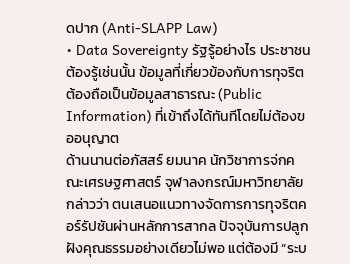ดปาก (Anti-SLAPP Law)
• Data Sovereignty รัฐรู้อย่างไร ประชาชนต้องรู้เช่นนั้น ข้อมูลที่เกี่ยวข้องกับการทุจริตต้องถือเป็นข้อมูลสาธารณะ (Public Information) ที่เข้าถึงได้ทันทีโดยไม่ต้องขออนุญาต
ด้านนานต่อภัสสร์ ยมนาค นักวิชาการจ่กคณะเศรษฐศาสตร์ จุฬาลงกรณ์มหาวิทยาลัย กล่าวว่า ตนเสนอแนวทางจัดการการทุจริตคอร์รัปชันผ่านหลักการสากล ปัจจุบันการปลูกฝังคุณธรรมอย่างเดียวไม่พอ แต่ต้องมี “ระบ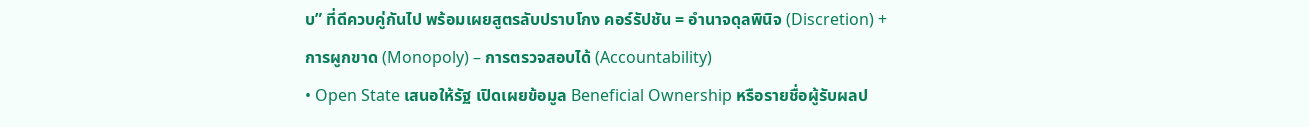บ” ที่ดีควบคู่กันไป พร้อมเผยสูตรลับปราบโกง คอร์รัปชัน = อำนาจดุลพินิจ (Discretion) + การผูกขาด (Monopoly) – การตรวจสอบได้ (Accountability)
• Open State เสนอให้รัฐ เปิดเผยข้อมูล Beneficial Ownership หรือรายชื่อผู้รับผลป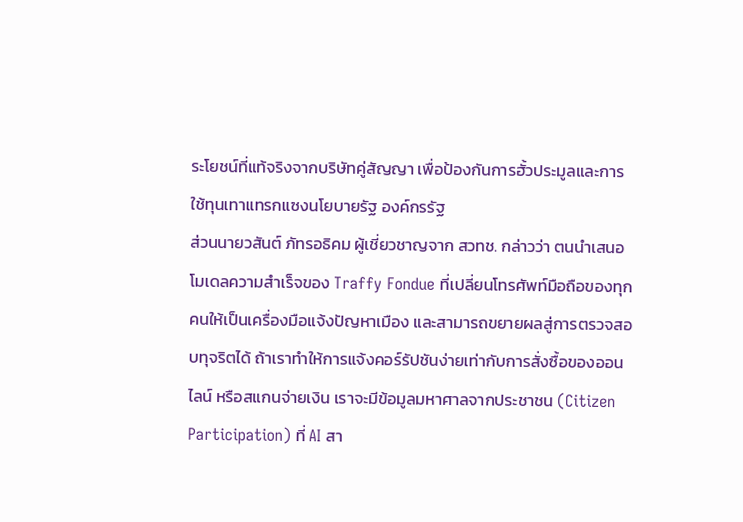ระโยชน์ที่แท้จริงจากบริษัทคู่สัญญา เพื่อป้องกันการฮั้วประมูลและการใช้ทุนเทาแทรกแซงนโยบายรัฐ องค์กรรัฐ
ส่วนนายวสันต์ ภัทรอธิคม ผู้เชี่ยวชาญจาก สวทช. กล่าวว่า ตนนำเสนอโมเดลความสำเร็จของ Traffy Fondue ที่เปลี่ยนโทรศัพท์มือถือของทุกคนให้เป็นเครื่องมือแจ้งปัญหาเมือง และสามารถขยายผลสู่การตรวจสอบทุจริตได้ ถ้าเราทำให้การแจ้งคอร์รัปชันง่ายเท่ากับการสั่งซื้อของออนไลน์ หรือสแกนจ่ายเงิน เราจะมีข้อมูลมหาศาลจากประชาชน (Citizen Participation) ที่ AI สา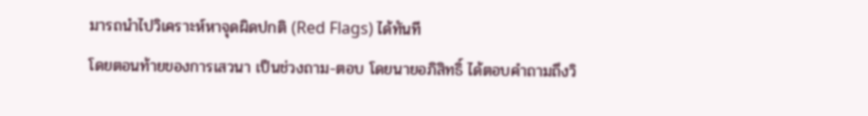มารถนำไปวิเคราะห์หาจุดผิดปกติ (Red Flags) ได้ทันที
โดยตอนท้ายของการเสวนา เป็นช่วงถาม-ตอบ โดยนายอภิสิทธิ์ ได้ตอบคำถามถึงวิ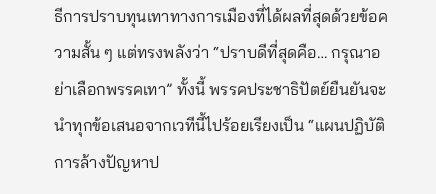ธีการปราบทุนเทาทางการเมืองที่ได้ผลที่สุดด้วยข้อความสั้น ๆ แต่ทรงพลังว่า “ปราบดีที่สุดคือ… กรุณาอย่าเลือกพรรคเทา” ทั้งนี้ พรรคประชาธิปัตย์ยืนยันจะนำทุกข้อเสนอจากเวทีนี้ไปร้อยเรียงเป็น “แผนปฏิบัติการล้างปัญหาป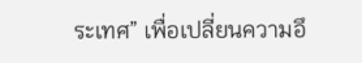ระเทศ” เพื่อเปลี่ยนความอึ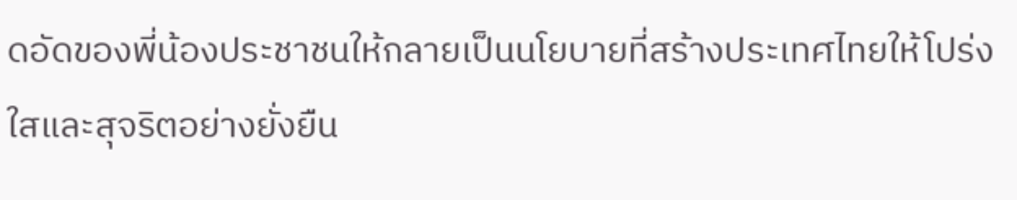ดอัดของพี่น้องประชาชนให้กลายเป็นนโยบายที่สร้างประเทศไทยให้โปร่งใสและสุจริตอย่างยั่งยืน